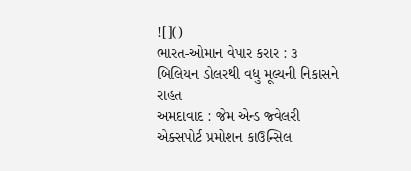![]()
ભારત-ઓમાન વેપાર કરાર : ૩ બિલિયન ડોલરથી વધુ મૂલ્યની નિકાસને રાહત
અમદાવાદ : જેમ એન્ડ જ્વેલરી એક્સપોર્ટ પ્રમોશન કાઉન્સિલ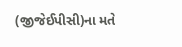(જીજેઈપીસી)ના મતે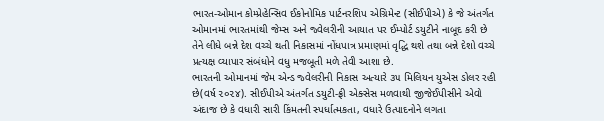ભારત-ઓમાન કોમ્પ્રેહેન્સિવ ઈકોનોમિક પાર્ટનરશિપ એગ્રિમેન્ટ (સીઈપીએ) કે જે અંતર્ગત ઓમાનમાં ભારતમાંથી જેમ્સ અને જ્વેલરીની આયાત પર ઈમ્પોર્ટ ડયુટીને નાબૂદ કરી છે તેને લીધે બન્ને દેશ વચ્ચે થતી નિકાસમાં નોંધપાત્ર પ્રમાણમાં વૃદ્ધિ થશે તથા બન્ને દેશો વચ્ચે પ્રત્યક્ષ વ્યાપાર સંબંધોને વધુ મજબૂતી મળે તેવી આશા છે.
ભારતની ઓમાનમાં જેમ એન્ડ જ્વેલરીની નિકાસ અત્યારે ૩૫ મિલિયન યુએસ ડોલર રહી છે(વર્ષ ૨૦૨૪). સીઈપીએ અંતર્ગત ડયુટી-ફ્રી એક્સેસ મળવાથી જીજેઈપીસીને એવો અંદાજ છે કે વધારી સારી કિંમતની સ્પર્ધાત્મકતા, વધારે ઉત્પાદનોને લગતા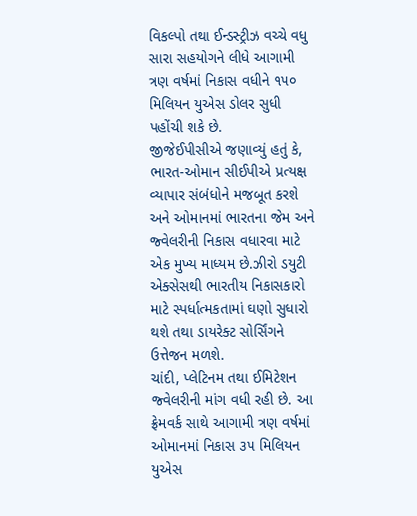વિકલ્પો તથા ઈન્ડસ્ટ્રીઝ વચ્ચે વધુ સારા સહયોગને લીધે આગામી ત્રણ વર્ષમાં નિકાસ વધીને ૧૫૦ મિલિયન યુએસ ડોલર સુધી પહોંચી શકે છે.
જીજેઈપીસીએ જણાવ્યું હતું કે, ભારત-ઓમાન સીઈપીએ પ્રત્યક્ષ વ્યાપાર સંબંધોને મજબૂત કરશે અને ઓમાનમાં ભારતના જેમ અને જ્વેલરીની નિકાસ વધારવા માટે એક મુખ્ય માધ્યમ છે.ઝીરો ડયુટી એક્સેસથી ભારતીય નિકાસકારો માટે સ્પર્ધાત્મકતામાં ઘણો સુધારો થશે તથા ડાયરેક્ટ સોર્સિંગને ઉત્તેજન મળશે.
ચાંદી, પ્લેટિનમ તથા ઈમિટેશન જ્વેલરીની માંગ વધી રહી છે. આ ફ્રેમવર્ક સાથે આગામી ત્રણ વર્ષમાં ઓમાનમાં નિકાસ ૩૫ મિલિયન યુએસ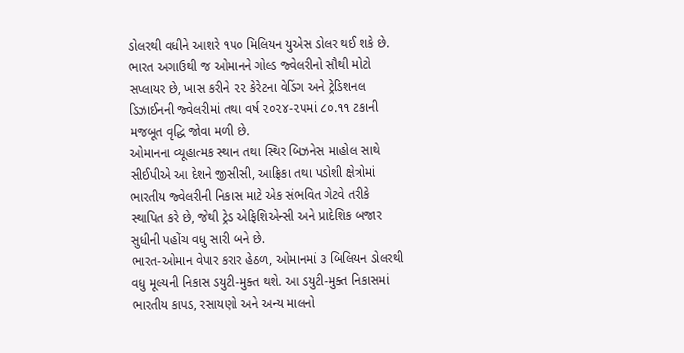ડોલરથી વધીને આશરે ૧૫૦ મિલિયન યુએસ ડોલર થઈ શકે છે.
ભારત અગાઉથી જ ઓમાનને ગોલ્ડ જ્વેલરીનો સૌથી મોટો સપ્લાયર છે, ખાસ કરીને ૨૨ કેરેટના વેડિંગ અને ટ્રેડિશનલ ડિઝાઈનની જ્વેલરીમાં તથા વર્ષ ૨૦૨૪-૨૫માં ૮૦.૧૧ ટકાની મજબૂત વૃદ્ધિ જોવા મળી છે.
ઓમાનના વ્યૂહાત્મક સ્થાન તથા સ્થિર બિઝનેસ માહોલ સાથે સીઈપીએ આ દેશને જીસીસી, આફ્રિકા તથા પડોશી ક્ષેત્રોમાં ભારતીય જ્વેલરીની નિકાસ માટે એક સંભવિત ગેટવે તરીકે સ્થાપિત કરે છે, જેથી ટ્રેડ એફિશિએન્સી અને પ્રાદેશિક બજાર સુધીની પહોંચ વધુ સારી બને છે.
ભારત-ઓમાન વેપાર કરાર હેઠળ, ઓમાનમાં ૩ બિલિયન ડોલરથી વધુ મૂલ્યની નિકાસ ડયુટી-મુક્ત થશે. આ ડયુટી-મુક્ત નિકાસમાં ભારતીય કાપડ, રસાયણો અને અન્ય માલનો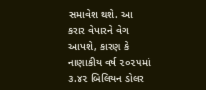સમાવેશ થશે. આ કરાર વેપારને વેગ આપશે, કારણ કે નાણાકીય વર્ષ ૨૦૨૫માં ૩.૪૨ બિલિયન ડોલર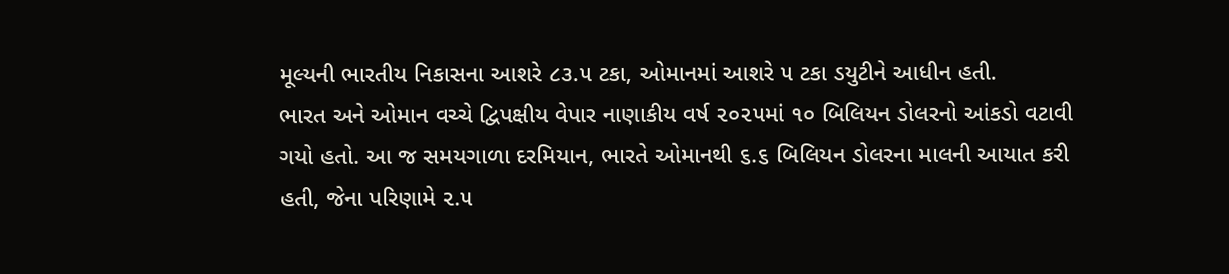મૂલ્યની ભારતીય નિકાસના આશરે ૮૩.૫ ટકા, ઓમાનમાં આશરે ૫ ટકા ડયુટીને આધીન હતી.
ભારત અને ઓમાન વચ્ચે દ્વિપક્ષીય વેપાર નાણાકીય વર્ષ ૨૦૨૫માં ૧૦ બિલિયન ડોલરનો આંકડો વટાવી ગયો હતો. આ જ સમયગાળા દરમિયાન, ભારતે ઓમાનથી ૬.૬ બિલિયન ડોલરના માલની આયાત કરી હતી, જેના પરિણામે ૨.૫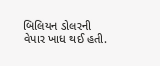બિલિયન ડોલરની વેપાર ખાધ થઈ હતી.